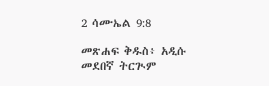2 ሳሙኤል 9:8

መጽሐፍ ቅዱስ፥ አዲሱ መደበኛ ትርጒም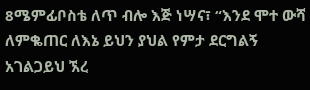8ሜምፊቦስቴ ለጥ ብሎ እጅ ነሣና፣ “እንደ ሞተ ውሻ ለምቈጠር ለእኔ ይህን ያህል የምታ ደርግልኝ አገልጋይህ ኧረ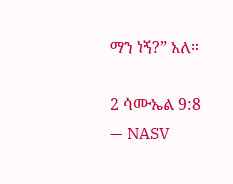ማን ነኝ?” አለ።

2 ሳሙኤል 9:8 — NASV